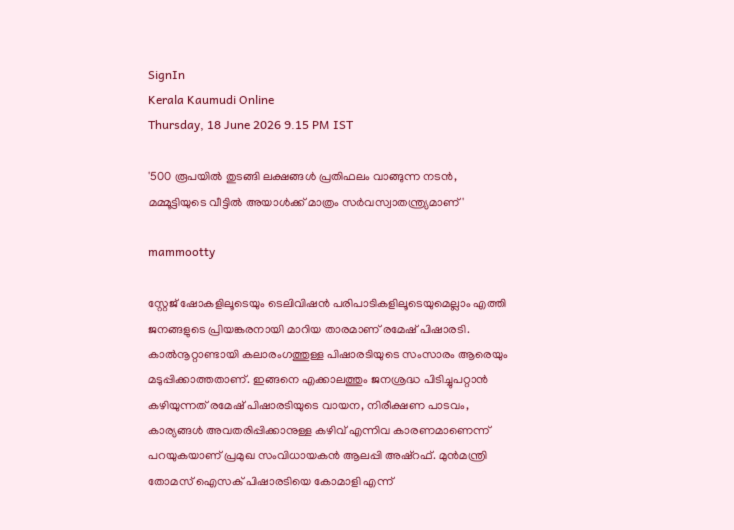SignIn
Kerala Kaumudi Online
Thursday, 18 June 2026 9.15 PM IST

'500 രൂപയിൽ തുടങ്ങി ലക്ഷങ്ങൾ പ്രതിഫലം വാങ്ങുന്ന നടൻ, മമ്മൂട്ടിയുടെ വീട്ടിൽ അയാൾക്ക് മാത്രം സർവസ്വാതന്ത്ര്യമാണ്'

mammootty

സ്റ്റേജ് ഷോകളിലൂടെയും ടെലിവിഷൻ പരിപാടികളിലൂടെയുമെല്ലാം എത്തി ജനങ്ങളുടെ പ്രിയങ്കരനായി മാറിയ താരമാണ് രമേഷ് പിഷാരടി. കാൽനൂറ്റാണ്ടായി കലാരംഗത്തുള്ള പിഷാരടിയുടെ സംസാരം ആരെയും മടുപ്പിക്കാത്തതാണ്. ഇങ്ങനെ എക്കാലത്തും ജനശ്രദ്ധ പിടിച്ചുപറ്റാൻ കഴിയുന്നത് രമേഷ് പിഷാരടിയുടെ വായന, നിരീക്ഷണ പാടവം, കാര്യങ്ങൾ അവതരിപ്പിക്കാനുള്ള കഴിവ് എന്നിവ കാരണമാണെന്ന് പറയുകയാണ് പ്രമുഖ സംവിധായകൻ ആലപ്പി അഷ്‌റഫ്. മുൻമന്ത്രി തോമസ് ഐസക് പിഷാരടിയെ കോമാളി എന്ന്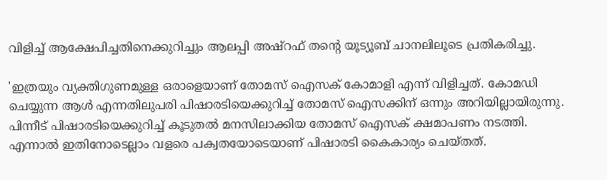വിളിച്ച് ആക്ഷേപിച്ചതിനെക്കുറിച്ചും ആലപ്പി അഷ്‌റഫ് തന്റെ യൂട്യൂബ് ചാനലിലൂടെ പ്രതികരിച്ചു.

'ഇത്രയും വ്യക്തിഗുണമുള്ള ഒരാളെയാണ് തോമസ് ഐസക് കോമാളി എന്ന് വിളിച്ചത്. കോമഡി ചെയ്യുന്ന ആൾ എന്നതിലുപരി പിഷാരടിയെക്കുറിച്ച് തോമസ് ഐസക്കിന് ഒന്നും അറിയില്ലായിരുന്നു. പിന്നീട് പിഷാരടിയെക്കുറിച്ച് കൂടുതൽ മനസിലാക്കിയ തോമസ് ഐസക് ക്ഷമാപണം നടത്തി. എന്നാൽ ഇതിനോടെല്ലാം വളരെ പക്വതയോടെയാണ് പിഷാരടി കൈകാര്യം ചെയ്‌തത്.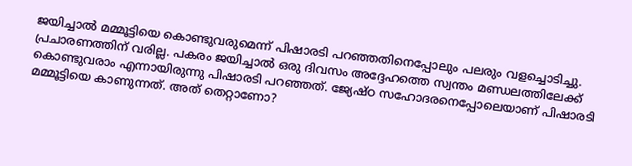ജയിച്ചാൽ മമ്മൂട്ടിയെ കൊണ്ടുവരുമെന്ന് പിഷാരടി പറഞ്ഞതിനെപ്പോലും പലരും വളച്ചൊടിച്ചു. പ്രചാരണത്തിന് വരില്ല. പകരം ജയിച്ചാൽ ഒരു ദിവസം അദ്ദേഹത്തെ സ്വന്തം മണ്ഡലത്തിലേക്ക് കൊണ്ടുവരാം എന്നായിരുന്നു പിഷാരടി പറഞ്ഞത്. ജ്യേഷ്‌ഠ സഹോദരനെപ്പോലെയാണ് പിഷാരടി മമ്മൂട്ടിയെ കാണുന്നത്. അത് തെറ്റാണോ?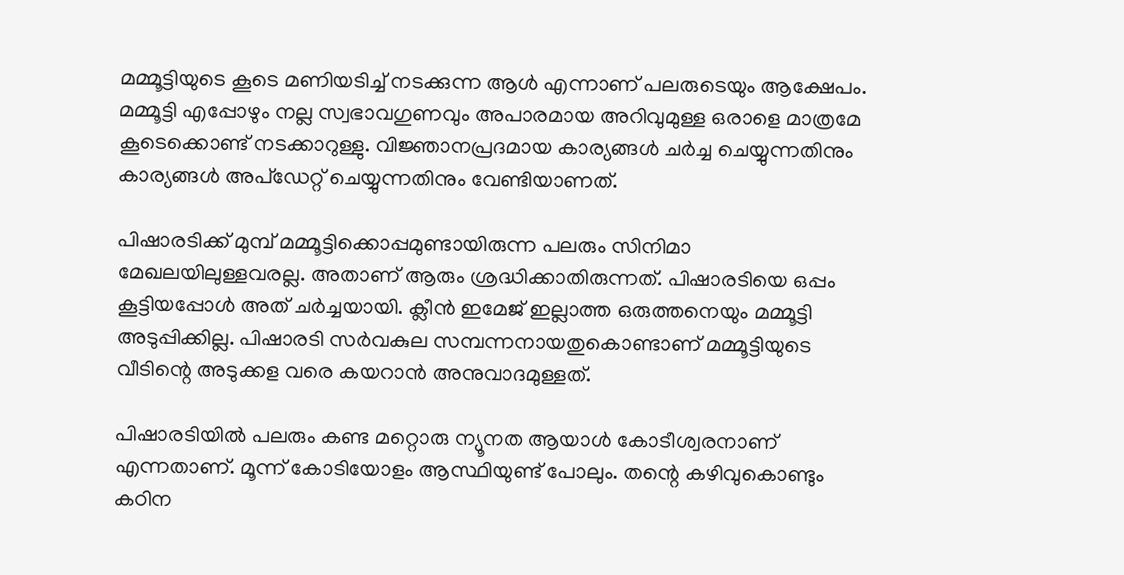മമ്മൂട്ടിയുടെ കൂടെ മണിയടിച്ച് നടക്കുന്ന ആൾ എന്നാണ് പലരുടെയും ആക്ഷേപം. മമ്മൂട്ടി എപ്പോഴും നല്ല സ്വഭാവഗുണവും അപാരമായ അറിവുമുള്ള ഒരാളെ മാത്രമേ കൂടെക്കൊണ്ട് നടക്കാറുള്ളു. വിജ്ഞാനപ്രദമായ കാര്യങ്ങൾ ചർച്ച ചെയ്യുന്നതിനും കാര്യങ്ങൾ അപ്‌ഡേറ്റ് ചെയ്യുന്നതിനും വേണ്ടിയാണത്.

പിഷാരടിക്ക് മുമ്പ് മമ്മൂട്ടിക്കൊപ്പമുണ്ടായിരുന്ന പലരും സിനിമാ മേഖലയിലുള്ളവരല്ല. അതാണ് ആരും ശ്രദ്ധിക്കാതിരുന്നത്. പിഷാരടിയെ ഒപ്പം കൂട്ടിയപ്പോൾ അത് ചർച്ചയായി. ക്ലീൻ ഇമേജ് ഇല്ലാത്ത ഒരുത്തനെയും മമ്മൂട്ടി അടുപ്പിക്കില്ല. പിഷാരടി സർവകുല സമ്പന്നനായതുകൊണ്ടാണ് മമ്മൂട്ടിയുടെ വീടിന്റെ അടുക്കള വരെ കയറാൻ അനുവാദമുള്ളത്.

പിഷാരടിയിൽ പലരും കണ്ട മറ്റൊരു ന്യൂനത ആയാൾ കോടീശ്വരനാണ് എന്നതാണ്. മൂന്ന് കോടിയോളം ആസ്ഥിയുണ്ട് പോലും. തന്റെ കഴിവുകൊണ്ടും കഠിന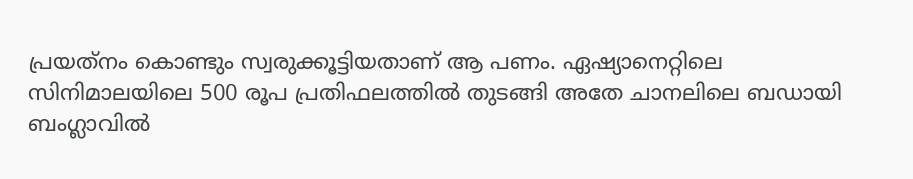പ്രയത്‌നം കൊണ്ടും സ്വരുക്കൂട്ടിയതാണ് ആ പണം. ഏഷ്യാനെറ്റിലെ സിനിമാലയിലെ 500 രൂപ പ്രതിഫലത്തിൽ തുടങ്ങി അതേ ചാനലിലെ ബഡായി ബംഗ്ലാവിൽ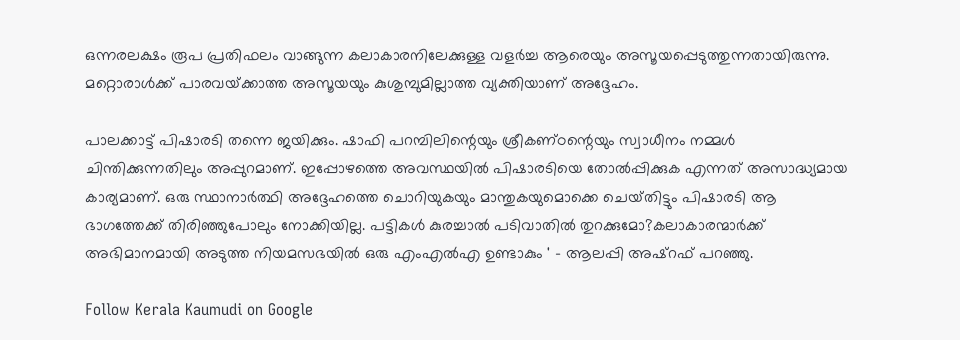ഒന്നരലക്ഷം രൂപ പ്രതിഫലം വാങ്ങുന്ന കലാകാരനിലേക്കുള്ള വളർച്ച ആരെയും അസൂയപ്പെടുത്തുന്നതായിരുന്നു. മറ്റൊരാൾക്ക് പാരവയ്‌ക്കാത്ത അസൂയയും കുശുമ്പുമില്ലാത്ത വ്യക്തിയാണ് അദ്ദേഹം.

പാലക്കാട്ട് പിഷാരടി തന്നെ ജയിക്കും. ഷാഫി പറമ്പിലിന്റെയും ശ്രീകണ്‌ഠന്റെയും സ്വാധീനം നമ്മൾ ചിന്തിക്കുന്നതിലും അപ്പുറമാണ്. ഇപ്പോഴത്തെ അവസ്ഥയിൽ പിഷാരടിയെ തോൽപ്പിക്കുക എന്നത് അസാദ്ധ്യമായ കാര്യമാണ്. ഒരു സ്ഥാനാർത്ഥി അദ്ദേഹത്തെ ചൊറിയുകയും മാന്തുകയുമൊക്കെ ചെയ്‌തിട്ടും പിഷാരടി ആ ഭാഗത്തേക്ക് തിരി‌ഞ്ഞുപോലും നോക്കിയില്ല. പട്ടികൾ കുരച്ചാൽ പടിവാതിൽ തുറക്കുമോ?കലാകാരന്മാർക്ക് അഭിമാനമായി അടുത്ത നിയമസഭയിൽ ഒരു എംഎൽഎ ഉണ്ടാകും ' - ആലപ്പി അഷ്‌റഫ് പറഞ്ഞു.

Follow Kerala Kaumudi on Google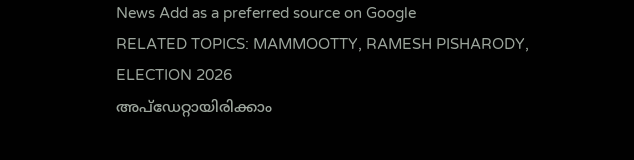News Add as a preferred source on Google
RELATED TOPICS: MAMMOOTTY, RAMESH PISHARODY, ELECTION 2026
അപ്ഡേറ്റായിരിക്കാം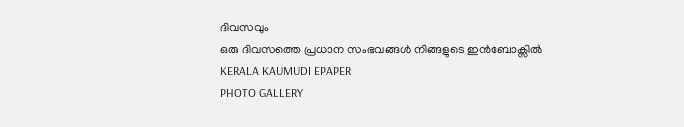ദിവസവും
ഒരു ദിവസത്തെ പ്രധാന സംഭവങ്ങൾ നിങ്ങളുടെ ഇൻബോക്സിൽ
KERALA KAUMUDI EPAPER
PHOTO GALLERY